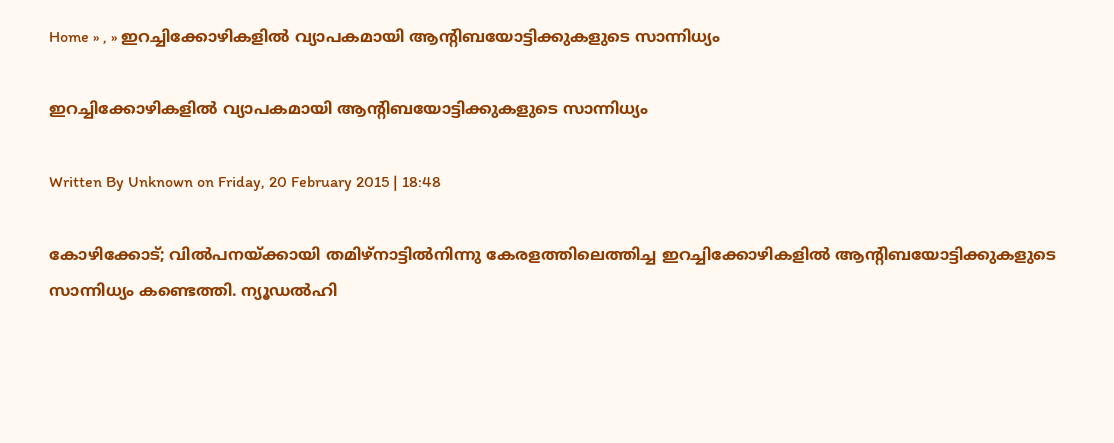Home » , » ഇറച്ചിക്കോഴികളില്‍ വ്യാപകമായി ആന്റിബയോട്ടിക്കുകളുടെ സാന്നിധ്യം

ഇറച്ചിക്കോഴികളില്‍ വ്യാപകമായി ആന്റിബയോട്ടിക്കുകളുടെ സാന്നിധ്യം

Written By Unknown on Friday, 20 February 2015 | 18:48

കോഴിക്കോട്; വില്‍പനയ്‌ക്കായി തമിഴ്‌നാട്ടില്‍നിന്നു കേരളത്തിലെത്തിച്ച ഇറച്ചിക്കോഴികളില്‍ ആന്റിബയോട്ടിക്കുകളുടെ സാന്നിധ്യം കണ്ടെത്തി. ന്യൂഡല്‍ഹി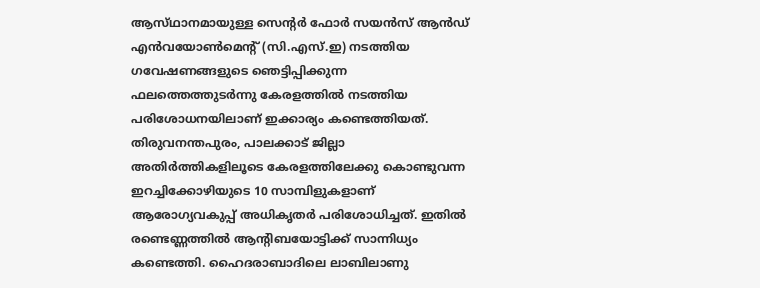ആസ്‌ഥാനമായുള്ള സെന്റര്‍ ഫോര്‍ സയന്‍സ്‌ ആന്‍ഡ്‌ എന്‍വയോണ്‍മെന്റ്‌ (സി.എസ്‌.ഇ) നടത്തിയ ഗവേഷണങ്ങളുടെ ഞെട്ടിപ്പിക്കുന്ന ഫലത്തെത്തുടര്‍ന്നു കേരളത്തില്‍ നടത്തിയ പരിശോധനയിലാണ്‌ ഇക്കാര്യം കണ്ടെത്തിയത്.
തിരുവനന്തപുരം, പാലക്കാട്‌ ജില്ലാ അതിര്‍ത്തികളിലൂടെ കേരളത്തിലേക്കു കൊണ്ടുവന്ന ഇറച്ചിക്കോഴിയുടെ 10 സാമ്പിളുകളാണ്‌ ആരോഗ്യവകുപ്പ്‌ അധികൃതര്‍ പരിശോധിച്ചത്‌. ഇതില്‍ രണ്ടെണ്ണത്തില്‍ ആന്റിബയോട്ടിക്ക്‌ സാന്നിധ്യം കണ്ടെത്തി. ഹൈദരാബാദിലെ ലാബിലാണു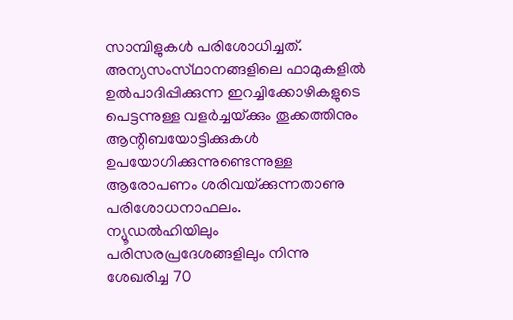സാമ്പിളുകള്‍ പരിശോധിച്ചത്‌. അന്യസംസ്‌ഥാനങ്ങളിലെ ഫാമുകളില്‍ ഉല്‍പാദിപ്പിക്കുന്ന ഇറച്ചിക്കോഴികളുടെ പെട്ടന്നുള്ള വളര്‍ച്ചയ്‌ക്കും തൂക്കത്തിനും ആന്റിബയോട്ടിക്കുകള്‍ ഉപയോഗിക്കുന്നുണ്ടെന്നുള്ള ആരോപണം ശരിവയ്‌ക്കുന്നതാണു പരിശോധനാഫലം.
ന്യൂഡല്‍ഹിയിലും പരിസരപ്രദേശങ്ങളിലും നിന്നു ശേഖരിച്ച 70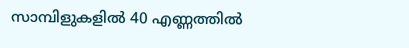സാമ്പിളുകളില്‍ 40 എണ്ണത്തില്‍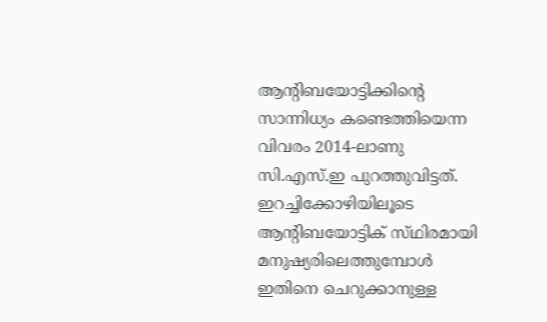ആന്റിബയോട്ടിക്കിന്റെ സാന്നിധ്യം കണ്ടെത്തിയെന്ന വിവരം 2014-ലാണു സി.എസ്‌.ഇ പുറത്തുവിട്ടത്‌. ഇറച്ചിക്കോഴിയിലൂടെ ആന്റിബയോട്ടിക്‌ സ്‌ഥിരമായി മനുഷ്യരിലെത്തുമ്പോള്‍ ഇതിനെ ചെറുക്കാനുള്ള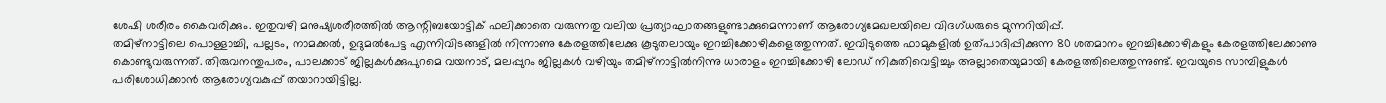ശേഷി ശരീരം കൈവരിക്കും. ഇതുവഴി മനുഷ്യശരീരത്തില്‍ ആന്റിബയോട്ടിക്‌ ഫലിക്കാതെ വരുന്നതു വലിയ പ്രത്യാഘാതങ്ങളുണ്ടാക്കുമെന്നാണ്‌ ആരോഗ്യമേഖലയിലെ വിദഗ്‌ധരുടെ മുന്നറിയിപ്പ്‌.
തമിഴ്‌നാട്ടിലെ പൊള്ളാച്ചി, പല്ലടം, നാമക്കല്‍, ഉദുമല്‍പേട്ട എന്നിവിടങ്ങളില്‍ നിന്നാണു കേരളത്തിലേക്കു കൂടുതലായും ഇറച്ചിക്കോഴികളെത്തുന്നത്‌. ഇവിടുത്തെ ഫാമുകളില്‍ ഉത്‌പാദിപ്പിക്കുന്ന 80 ശതമാനം ഇറച്ചിക്കോഴികളും കേരളത്തിലേക്കാണു കൊണ്ടുവരുന്നത്‌. തിരുവനന്തുപരം, പാലക്കാട്‌ ജില്ലകള്‍ക്കുപുറമെ വയനാട്‌, മലപ്പുറം ജില്ലകള്‍ വഴിയും തമിഴ്‌നാട്ടില്‍നിന്നു ധാരാളം ഇറച്ചിക്കോഴി ലോഡ്‌ നികുതിവെട്ടിച്ചും അല്ലാതെയുമായി കേരളത്തിലെത്തുന്നുണ്ട്‌. ഇവയുടെ സാമ്പിളുകള്‍ പരിശോധിക്കാന്‍ ആരോഗ്യവകുപ്പ്‌ തയാറായിട്ടില്ല.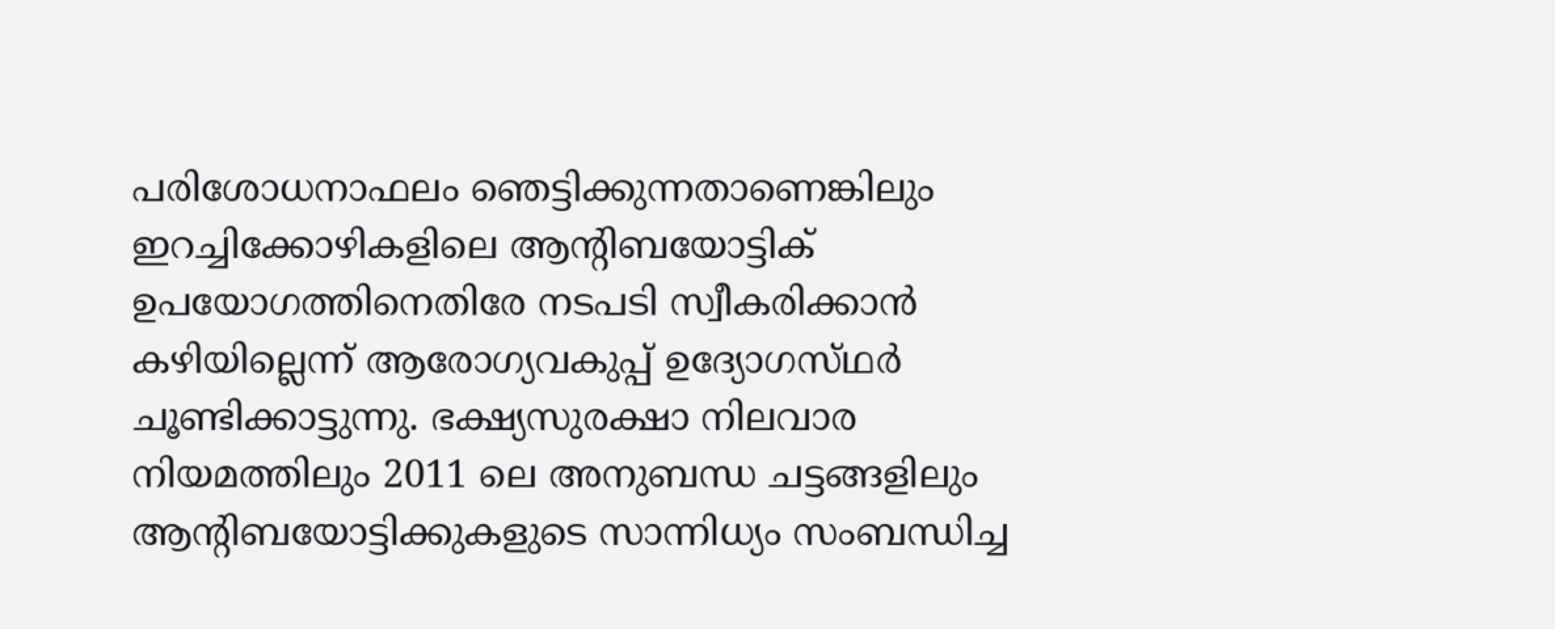പരിശോധനാഫലം ഞെട്ടിക്കുന്നതാണെങ്കിലും ഇറച്ചിക്കോഴികളിലെ ആന്റിബയോട്ടിക്‌ ഉപയോഗത്തിനെതിരേ നടപടി സ്വീകരിക്കാന്‍ കഴിയില്ലെന്ന്‌ ആരോഗ്യവകുപ്പ്‌ ഉദ്യോഗസ്‌ഥര്‍ ചൂണ്ടിക്കാട്ടുന്നു. ഭക്ഷ്യസുരക്ഷാ നിലവാര നിയമത്തിലും 2011 ലെ അനുബന്ധ ചട്ടങ്ങളിലും ആന്റിബയോട്ടിക്കുകളുടെ സാന്നിധ്യം സംബന്ധിച്ച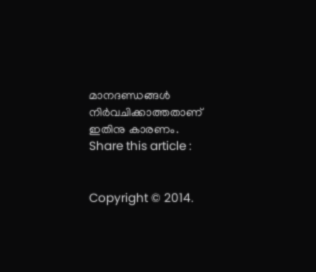മാനദണ്ഡങ്ങള്‍ നിര്‍വചിക്കാത്തതാണ്‌ ഇതിനു കാരണം.
Share this article :


Copyright © 2014.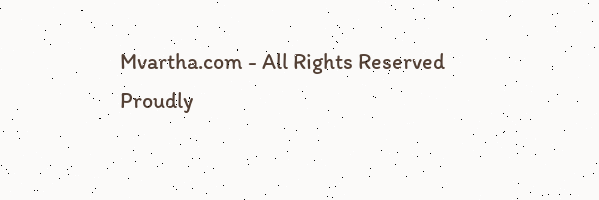Mvartha.com - All Rights Reserved
Proudly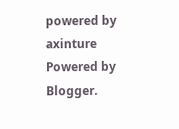powered by axinture
Powered by Blogger.